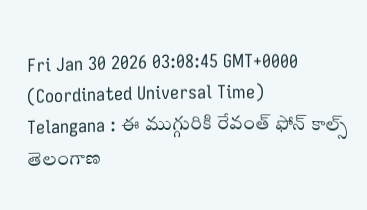Fri Jan 30 2026 03:08:45 GMT+0000 (Coordinated Universal Time)
Telangana : ఈ ముగ్గురికి రేవంత్ ఫోన్ కాల్స్
తెలంగాణ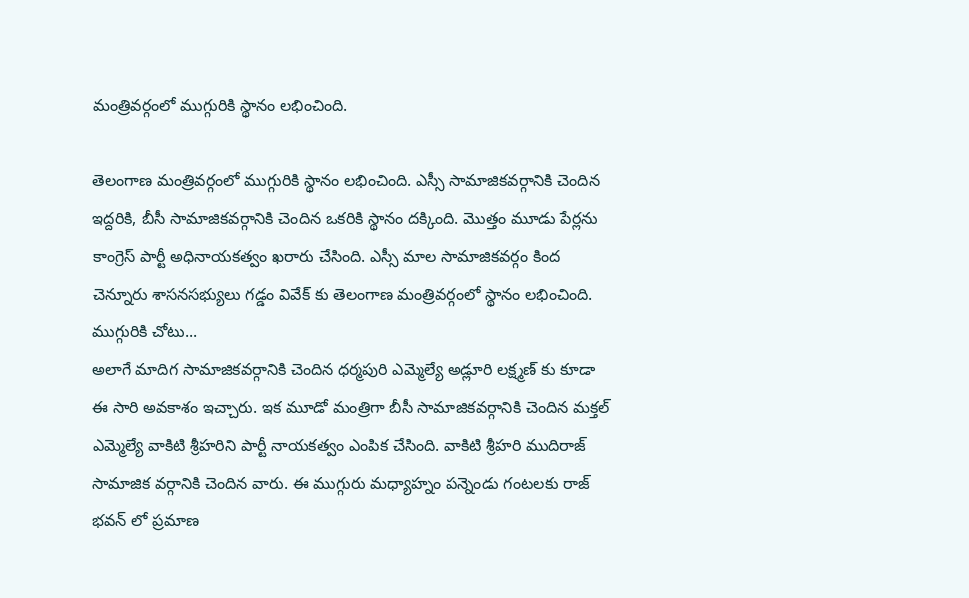మంత్రివర్గంలో ముగ్గురికి స్థానం లభించింది.

తెలంగాణ మంత్రివర్గంలో ముగ్గురికి స్థానం లభించింది. ఎస్సీ సామాజికవర్గానికి చెందిన ఇద్దరికి, బీసీ సామాజికవర్గానికి చెందిన ఒకరికి స్థానం దక్కింది. మొత్తం మూడు పేర్లను కాంగ్రెస్ పార్టీ అధినాయకత్వం ఖరారు చేసింది. ఎస్సీ మాల సామాజికవర్గం కింద చెన్నూరు శాసనసభ్యులు గడ్డం వివేక్ కు తెలంగాణ మంత్రివర్గంలో స్థానం లభించింది.
ముగ్గురికి చోటు...
అలాగే మాదిగ సామాజికవర్గానికి చెందిన ధర్మపురి ఎమ్మెల్యే అడ్లూరి లక్ష్మణ్ కు కూడా ఈ సారి అవకాశం ఇచ్చారు. ఇక మూడో మంత్రిగా బీసీ సామాజికవర్గానికి చెందిన మక్తల్ ఎమ్మెల్యే వాకిటి శ్రీహరిని పార్టీ నాయకత్వం ఎంపిక చేసింది. వాకిటి శ్రీహరి ముదిరాజ్ సామాజిక వర్గానికి చెందిన వారు. ఈ ముగ్గురు మధ్యాహ్నం పన్నెండు గంటలకు రాజ్ భవన్ లో ప్రమాణ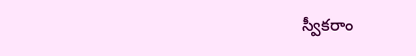స్వీకరాం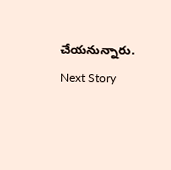చేయనున్నారు.
Next Story